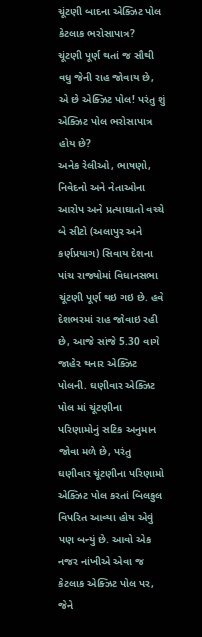ચૂંટણી બાદના એક્ઝિટ પોલ કેટલાક ભરોસાપાત્ર?
ચૂંટણી પૂર્ણ થતાં જ સૌથી વધુ જેની રાહ જોવાય છે, એ છે એક્ઝિટ પોલ! પરંતુ શું એક્ઝિટ પોલ ભરોસાપાત્ર હોય છે?
અનેક રેલીઓ, ભાષણો, નિવેદનો અને નેતાઓના આરોપ અને પ્રત્યાઘાતો વચ્ચે બે સીટો (અલાપુર અને કર્ણપ્રયાગ) સિવાય દેશના પાંચ રાજ્યોમાં વિધાનસભા ચૂંટણી પૂર્ણ થઇ ગઇ છે. હવે દેશભરમાં રાહ જોવાઇ રહી છે, આજે સાંજે 5.30 વાગે જાહેર થનાર એક્ઝિટ પોલની. ઘણીવાર એક્ઝિટ પોલ માં ચૂંટણીના પરિણામોનું સટિક અનુમાન જોવા મળે છે, પરંતુ ઘણીવાર ચૂંટણીના પરિણામો એક્ઝિટ પોલ કરતાં બિલકુલ વિપરિત આવ્યા હોય એવું પણ બન્યું છે. આવો એક નજર નાંખીએ એવા જ કેટલાક એક્ઝિટ પોલ પર, જેને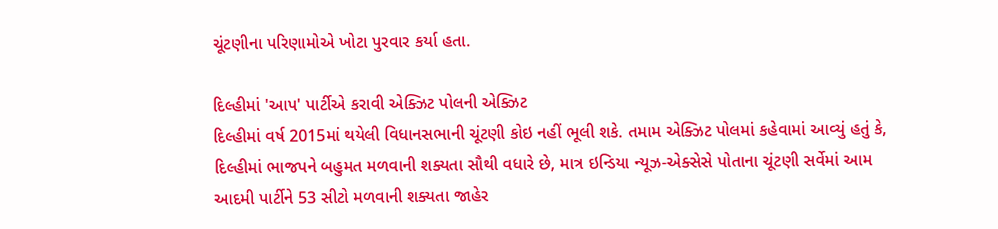ચૂંટણીના પરિણામોએ ખોટા પુરવાર કર્યા હતા.

દિલ્હીમાં 'આપ' પાર્ટીએ કરાવી એક્ઝિટ પોલની એક્ઝિટ
દિલ્હીમાં વર્ષ 2015માં થયેલી વિધાનસભાની ચૂંટણી કોઇ નહીં ભૂલી શકે. તમામ એક્ઝિટ પોલમાં કહેવામાં આવ્યું હતું કે, દિલ્હીમાં ભાજપને બહુમત મળવાની શક્યતા સૌથી વધારે છે, માત્ર ઇન્ડિયા ન્યૂઝ-એક્સેસે પોતાના ચૂંટણી સર્વેમાં આમ આદમી પાર્ટીને 53 સીટો મળવાની શક્યતા જાહેર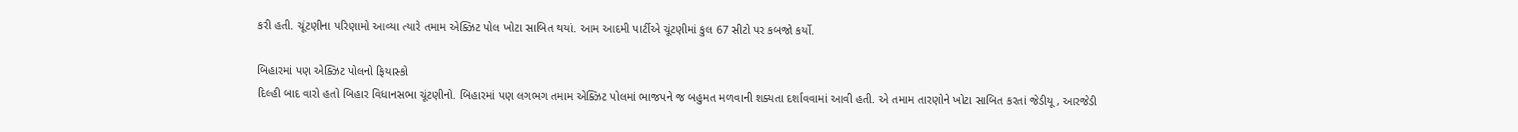કરી હતી. ચૂંટણીના પરિણામો આવ્યા ત્યારે તમામ એક્ઝિટ પોલ ખોટા સાબિત થયાં. આમ આદમી પાર્ટીએ ચૂંટણીમાં કુલ 67 સીટો પર કબજો કર્યો.

બિહારમાં પણ એક્ઝિટ પોલનો ફિયાસ્કો
દિલ્હી બાદ વારો હતો બિહાર વિધાનસભા ચૂંટણીનો. બિહારમાં પણ લગભગ તમામ એક્ઝિટ પોલમાં ભાજપને જ બહુમત મળવાની શક્યતા દર્શાવવામાં આવી હતી. એ તમામ તારણોને ખોટા સાબિત કરતાં જેડીયૂ, આરજેડી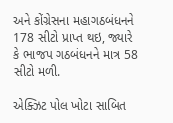અને કોંગ્રેસના મહાગઠબંધનને 178 સીટો પ્રાપ્ત થઇ, જ્યારે કે ભાજપ ગઠબંધનને માત્ર 58 સીટો મળી.

એક્ઝિટ પોલ ખોટા સાબિત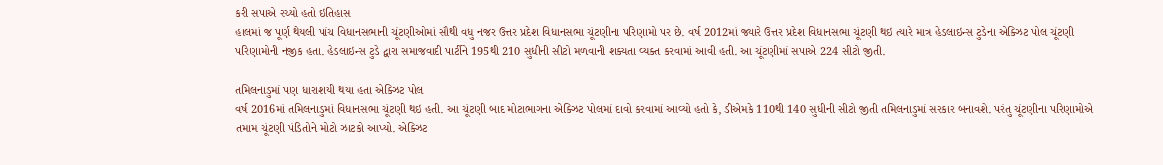કરી સપાએ રચ્યો હતો ઇતિહાસ
હાલમાં જ પૂર્ણ થેયલી પાંચ વિધાનસભાની ચૂંટણીઓમાં સૌથી વધુ નજર ઉત્તર પ્રદેશ વિધાનસભા ચૂંટણીના પરિણામો પર છે. વર્ષ 2012માં જ્યારે ઉત્તર પ્રદેશ વિધાનસભા ચૂંટણી થઇ ત્યારે માત્ર હેડલાઇન્સ ટુડેના એક્ઝિટ પોલ ચૂંટણી પરિણામોની નજીક હતા. હેડલાઇન્સ ટુડે દ્વારા સમાજવાદી પાર્ટીને 195થી 210 સુધીની સીટો મળવાની શક્યતા વ્યક્ત કરવામાં આવી હતી. આ ચૂંટણીમાં સપાએ 224 સીટો જીતી.

તમિલનાડુમાં પણ ધારાશયી થયા હતા એક્ઝિટ પોલ
વર્ષ 2016માં તમિલનાડુમાં વિધાનસભા ચૂંટણી થઇ હતી. આ ચૂંટણી બાદ મોટાભાગના એક્ઝિટ પોલમાં દાવો કરવામાં આવ્યો હતો કે, ડીએમકે 110થી 140 સુધીની સીટો જીતી તમિલનાડુમાં સરકાર બનાવશે. પરંતુ ચૂંટણીના પરિણામોએ તમામ ચૂંટણી પંડિતોને મોટો ઝાટકો આપ્યો. એક્ઝિટ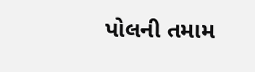પોલની તમામ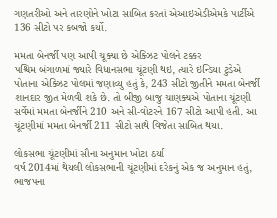ગણતરીઓ અને તારણોને ખોટા સાબિત કરતાં એઆઇએડીએમકે પાર્ટીએ 136 સીટો પર કબજો કર્યો.

મમતા બેનર્જી પણ આપી ચૂક્યા છે એક્ઝિટ પોલને ટક્કર
પશ્ચિમ બંગાળમાં જ્યારે વિધાનસભા ચૂંટણી થઇ, ત્યારે ઇન્ડિયા ટુડેએ પોતાના એક્ઝિટ પોલમાં જણાવ્યુ હતું કે, 243 સીટો જીતીને મમતા બેનર્જી શાનદાર જીત મેળવી શકે છે. તો બીજી બાજુ ચાણક્યએ પોતાના ચૂંટણી સર્વેમાં મમતા બેનર્જીને 210 અને સી-વોટરને 167 સીટો આપી હતી. આ ચૂંટણીમાં મમતા બેનર્જી 211 સીટો સાથે વિજેતા સાબિત થયા.

લોકસભા ચૂંટણીમાં સૌના અનુમાન ખોટા ઠર્યા
વર્ષ 2014માં થેયલી લોકસભાની ચૂંટણીમાં દરેકનું એક જ અનુમાન હતું, ભાજપના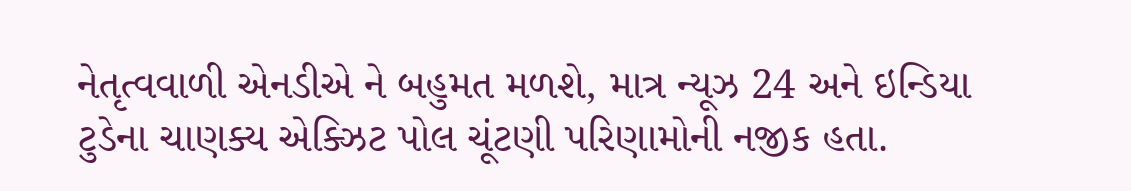નેતૃત્વવાળી એનડીએ ને બહુમત મળશે, માત્ર ન્યૂઝ 24 અને ઇન્ડિયા ટુડેના ચાણક્ય એક્ઝિટ પોલ ચૂંટણી પરિણામોની નજીક હતા.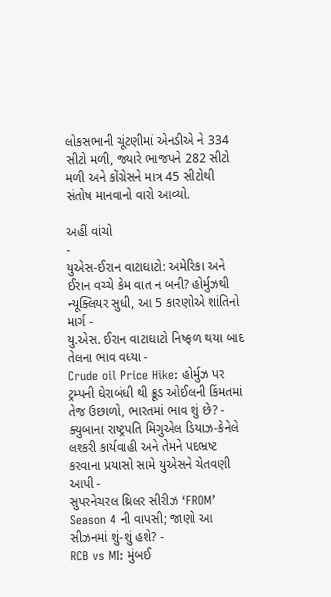લોકસભાની ચૂંટણીમાં એનડીએ ને 334 સીટો મળી, જ્યારે ભાજપને 282 સીટો મળી અને કોંગ્રેસને માત્ર 45 સીટોથી સંતોષ માનવાનો વારો આવ્યો.

અહીં વાંચો
-
યુએસ-ઈરાન વાટાઘાટો: અમેરિકા અને ઈરાન વચ્ચે કેમ વાત ન બની? હોર્મુઝથી ન્યૂક્લિયર સુધી, આ 5 કારણોએ શાંતિનો માર્ગ -
યુ.એસ. ઈરાન વાટાઘાટો નિષ્ફળ થયા બાદ તેલના ભાવ વધ્યા -
Crude oil Price Hike: હોર્મુઝ પર ટ્રમ્પની ઘેરાબંધી થી ક્રૂડ ઓઈલની કિંમતમાં તેજ ઉછાળો, ભારતમાં ભાવ શું છે? -
ક્યુબાના રાષ્ટ્રપતિ મિગુએલ ડિયાઝ-કેનેલે લશ્કરી કાર્યવાહી અને તેમને પદભ્રષ્ટ કરવાના પ્રયાસો સામે યુએસને ચેતવણી આપી -
સુપરનેચરલ થ્રિલર સીરીઝ ‘FROM’ Season 4 ની વાપસી; જાણો આ સીઝનમાં શું-શું હશે? -
RCB vs MI: મુંબઈ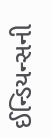ઈન્ડિયન્સની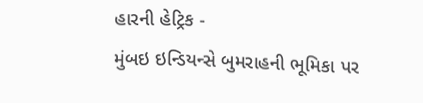હારની હેટ્રિક -
મુંબઇ ઇન્ડિયન્સે બુમરાહની ભૂમિકા પર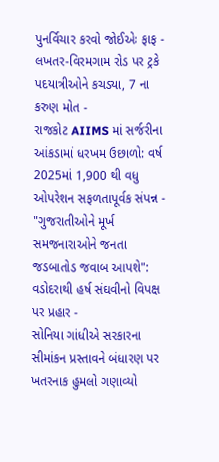પુનર્વિચાર કરવો જોઈએઃ ફાફ -
લખતર-વિરમગામ રોડ પર ટ્રકે પદયાત્રીઓને કચડ્યા, 7 ના કરુણ મોત -
રાજકોટ AIIMS માં સર્જરીના આંકડામાં ધરખમ ઉછાળો: વર્ષ 2025માં 1,900 થી વધુ ઓપરેશન સફળતાપૂર્વક સંપન્ન -
"ગુજરાતીઓને મૂર્ખ સમજનારાઓને જનતા જડબાતોડ જવાબ આપશે": વડોદરાથી હર્ષ સંઘવીનો વિપક્ષ પર પ્રહાર -
સોનિયા ગાંધીએ સરકારના સીમાંકન પ્રસ્તાવને બંધારણ પર ખતરનાક હુમલો ગણાવ્યો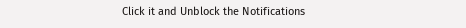Click it and Unblock the Notifications